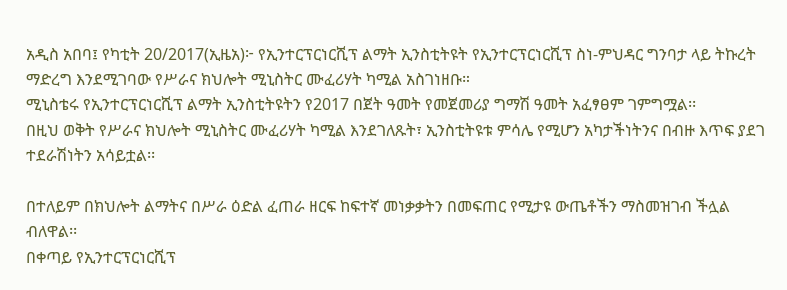አዲስ አበባ፤ የካቲት 20/2017(ኢዜአ)፦ የኢንተርፕርነርሺፕ ልማት ኢንስቲትዩት የኢንተርፕርነርሺፕ ስነ-ምህዳር ግንባታ ላይ ትኩረት ማድረግ እንደሚገባው የሥራና ክህሎት ሚኒስትር ሙፈሪሃት ካሚል አስገነዘቡ።
ሚኒስቴሩ የኢንተርፕርነርሺፕ ልማት ኢንስቲትዩትን የ2017 በጀት ዓመት የመጀመሪያ ግማሽ ዓመት አፈፃፀም ገምግሟል፡፡
በዚህ ወቅት የሥራና ክህሎት ሚኒስትር ሙፈሪሃት ካሚል እንደገለጹት፣ ኢንስቲትዩቱ ምሳሌ የሚሆን አካታችነትንና በብዙ እጥፍ ያደገ ተደራሽነትን አሳይቷል፡፡

በተለይም በክህሎት ልማትና በሥራ ዕድል ፈጠራ ዘርፍ ከፍተኛ መነቃቃትን በመፍጠር የሚታዩ ውጤቶችን ማስመዝገብ ችሏል ብለዋል፡፡
በቀጣይ የኢንተርፕርነርሺፕ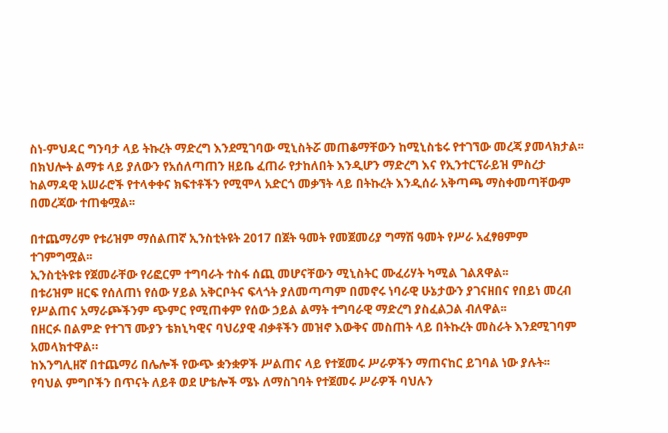ስነ-ምህዳር ግንባታ ላይ ትኩረት ማድረግ እንደሚገባው ሚኒስትሯ መጠቆማቸውን ከሚኒስቴሩ የተገኘው መረጃ ያመላክታል፡፡
በክህሎት ልማቱ ላይ ያለውን የአሰለጣጠን ዘይቤ ፈጠራ የታከለበት እንዲሆን ማድረግ እና የኢንተርፕራይዝ ምስረታ ከልማዳዊ አሠራሮች የተላቀቀና ክፍተቶችን የሚሞላ አድርጎ መቃኘት ላይ በትኩረት እንዲሰራ አቅጣጫ ማስቀመጣቸውም በመረጃው ተጠቁሟል፡፡

በተጨማሪም የቱሪዝም ማሰልጠኛ ኢንስቲትዩት 2017 በጀት ዓመት የመጀመሪያ ግማሽ ዓመት የሥራ አፈፃፀምም ተገምግሟል፡፡
ኢንስቲትዩቱ የጀመራቸው የሪፎርም ተግባራት ተስፋ ሰጪ መሆናቸውን ሚኒስትር ሙፈሪሃት ካሚል ገልጸዋል፡፡
በቱሪዝም ዘርፍ የሰለጠነ የሰው ሃይል አቅርቦትና ፍላጎት ያለመጣጣም በመኖሩ ነባራዊ ሁኔታውን ያገናዘበና የበይነ መረብ የሥልጠና አማራጮችንም ጭምር የሚጠቀም የሰው ኃይል ልማት ተግባራዊ ማድረግ ያስፈልጋል ብለዋል፡፡
በዘርፉ በልምድ የተገኘ ሙያን ቴክኒካዊና ባህሪያዊ ብቃቶችን መዝኖ እውቅና መስጠት ላይ በትኩረት መስራት እንደሚገባም አመላክተዋል።
ከእንግሊዘኛ በተጨማሪ በሌሎች የውጭ ቋንቋዎች ሥልጠና ላይ የተጀመሩ ሥራዎችን ማጠናከር ይገባል ነው ያሉት፡፡
የባህል ምግቦችን በጥናት ለይቶ ወደ ሆቴሎች ሜኑ ለማስገባት የተጀመሩ ሥራዎች ባህሉን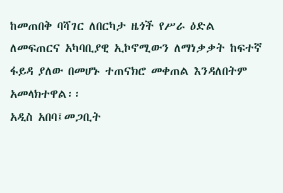ከመጠበቅ ባሻገር ለበርካታ ዜጎች የሥራ ዕድል ለመፍጠርና አካባቢያዊ ኢኮኖሚውን ለማነቃቃት ከፍተኛ ፋይዳ ያለው በመሆኑ ተጠናክሮ መቀጠል እንዳለበትም አመላክተዋል፡፡
አዲስ አበባ፤መጋቢት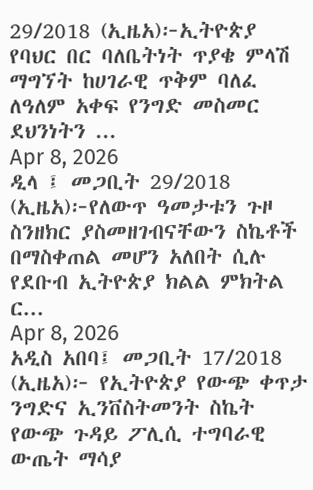29/2018 (ኢዜአ)፦ኢትዮጵያ የባህር በር ባለቤትነት ጥያቄ ምላሽ ማግኘት ከሀገራዊ ጥቅም ባለፈ ለዓለም አቀፍ የንግድ መስመር ደህንነትን ...
Apr 8, 2026
ዲላ ፤ መጋቢት 29/2018 (ኢዜአ)፦የለውጥ ዓመታቱን ጉዞ ስንዘክር ያስመዘገብናቸውን ስኬቶች በማስቀጠል መሆን አለበት ሲሉ የደቡብ ኢትዮጵያ ክልል ምክትል ር...
Apr 8, 2026
አዲስ አበባ፤ መጋቢት 17/2018 (ኢዜአ)፦ የኢትዮጵያ የውጭ ቀጥታ ንግድና ኢንቨስትመንት ስኬት የውጭ ጉዳይ ፖሊሲ ተግባራዊ ውጤት ማሳያ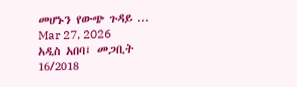መሆኑን የውጭ ጉዳይ ...
Mar 27, 2026
አዲስ አበባ፤ መጋቢት 16/2018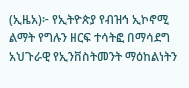(ኢዜአ)፦ የኢትዮጵያ የብዝኅ ኢኮኖሚ ልማት የግሉን ዘርፍ ተሳትፎ በማሳደግ አህጉራዊ የኢንቨስትመንት ማዕከልነትን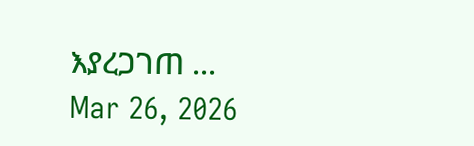እያረጋገጠ ...
Mar 26, 2026